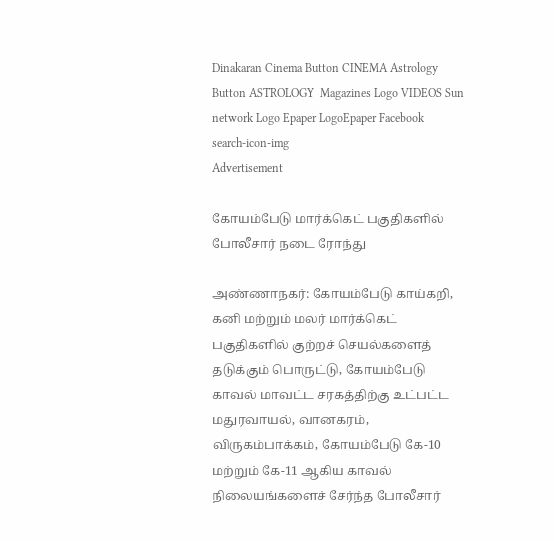Dinakaran Cinema Button CINEMA Astrology Button ASTROLOGY  Magazines Logo VIDEOS Sun network Logo Epaper LogoEpaper Facebook
search-icon-img
Advertisement

கோயம்பேடு மார்க்கெட் பகுதிகளில் போலீசார் நடை ரோந்து

அண்ணாநகர்: கோயம்பேடு காய்கறி, கனி மற்றும் மலர் மார்க்கெட் பகுதிகளில் குற்றச் செயல்களைத் தடுக்கும் பொருட்டு, கோயம்பேடு காவல் மாவட்ட சரகத்திற்கு உட்பட்ட மதுரவாயல், வானகரம், விருகம்பாக்கம், கோயம்பேடு கே-10 மற்றும் கே-11 ஆகிய காவல் நிலையங்களைச் சேர்ந்த போலீசார்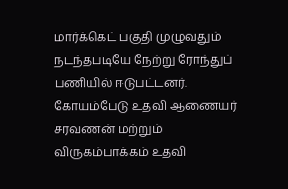மார்க்கெட் பகுதி முழுவதும் நடந்தபடியே நேற்று ரோந்துப் பணியில் ஈடுபட்டனர். கோயம்பேடு உதவி ஆணையர் சரவணன் மற்றும் விருகம்பாக்கம் உதவி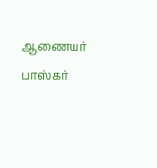ஆணையர் பாஸ்கர்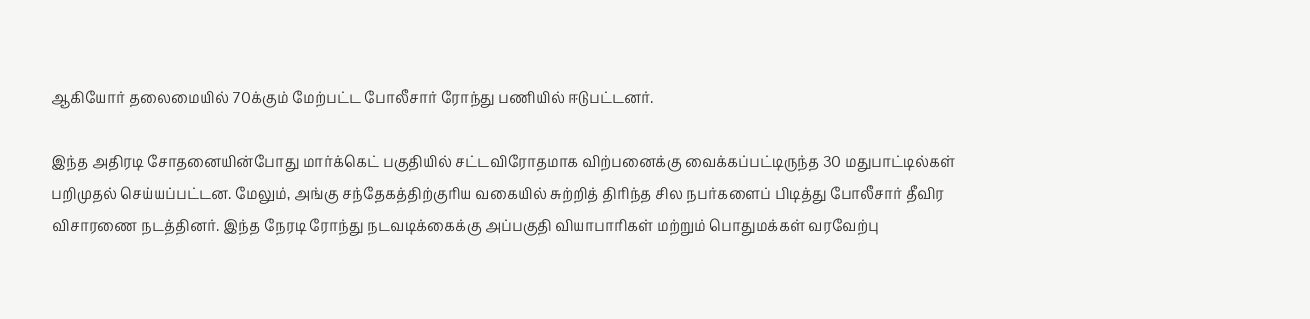ஆகியோர் தலைமையில் 70க்கும் மேற்பட்ட போலீசார் ரோந்து பணியில் ஈடுபட்டனர்.

இந்த அதிரடி சோதனையின்போது மார்க்கெட் பகுதியில் சட்டவிரோதமாக விற்பனைக்கு வைக்கப்பட்டிருந்த 30 மதுபாட்டில்கள் பறிமுதல் செய்யப்பட்டன. மேலும், அங்கு சந்தேகத்திற்குரிய வகையில் சுற்றித் திரிந்த சில நபர்களைப் பிடித்து போலீசார் தீவிர விசாரணை நடத்தினர். இந்த நேரடி ரோந்து நடவடிக்கைக்கு அப்பகுதி வியாபாரிகள் மற்றும் பொதுமக்கள் வரவேற்பு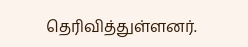தெரிவித்துள்ளனர்.